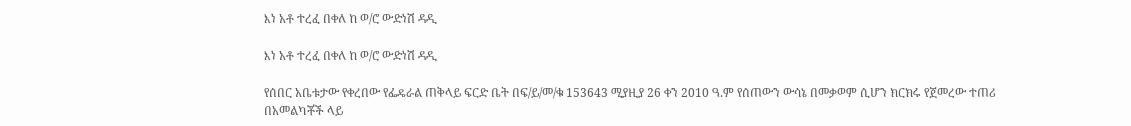እነ አቶ ተረፈ በቀለ ከ ወ/ሮ ውድነሽ ዳዲ

እነ አቶ ተረፈ በቀለ ከ ወ/ሮ ውድነሽ ዳዲ

የሰበር አቤቱታው የቀረበው የፌዴራል ጠቅላይ ፍርድ ቤት በፍ/ይ/መ/ቁ 153643 ሚያዚያ 26 ቀን 2010 ዓ.ም የሰጠውን ውሳኔ በመቃወም ሲሆን ክርክሩ የጀመረው ተጠሪ በአመልካቾች ላይ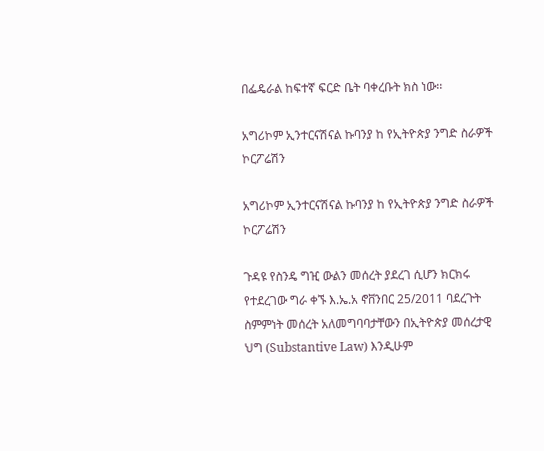በፌዴራል ከፍተኛ ፍርድ ቤት ባቀረቡት ክስ ነው፡፡

አግሪኮም ኢንተርናሽናል ኩባንያ ከ የኢትዮጵያ ንግድ ስራዎች ኮርፖሬሽን

አግሪኮም ኢንተርናሽናል ኩባንያ ከ የኢትዮጵያ ንግድ ስራዎች ኮርፖሬሽን

ጉዳዩ የስንዴ ግዢ ውልን መሰረት ያደረገ ሲሆን ክርክሩ የተደረገው ግራ ቀኙ እ.ኤ.አ ኖቨንበር 25/2011 ባደረጉት ስምምነት መሰረት አለመግባባታቸውን በኢትዮጵያ መሰረታዊ ህግ (Substantive Law) እንዲሁም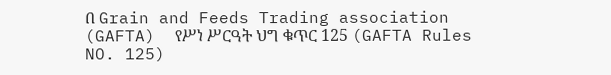በ Grain and Feeds Trading association (GAFTA)  የሥነ ሥርዓት ህግ ቁጥር 125 (GAFTA Rules NO. 125)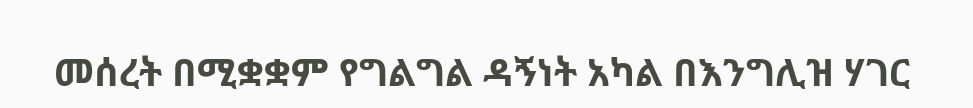መሰረት በሚቋቋም የግልግል ዳኝነት አካል በእንግሊዝ ሃገር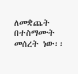ለመቋጨት በተስማሙት መሰረት ነው፡፡